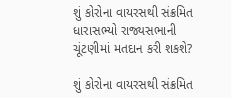શું કોરોના વાયરસથી સંક્રમિત ધારાસભ્યો રાજ્યસભાની ચૂંટણીમાં મતદાન કરી શકશે?

શું કોરોના વાયરસથી સંક્રમિત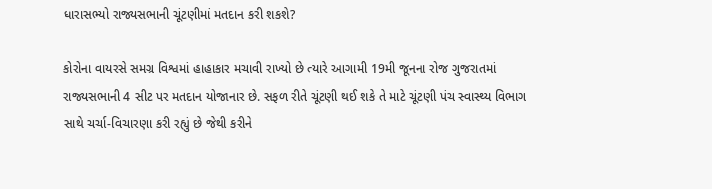ધારાસભ્યો રાજ્યસભાની ચૂંટણીમાં મતદાન કરી શકશે?

કોરોના વાયરસે સમગ્ર વિશ્વમાં હાહાકાર મચાવી રાખ્યો છે ત્યારે આગામી 19મી જૂનના રોજ ગુજરાતમાં રાજ્યસભાની 4 સીટ પર મતદાન યોજાનાર છે. સફળ રીતે ચૂંટણી થઈ શકે તે માટે ચૂંટણી પંચ સ્વાસ્થ્ય વિભાગ સાથે ચર્ચા-વિચારણા કરી રહ્યું છે જેથી કરીને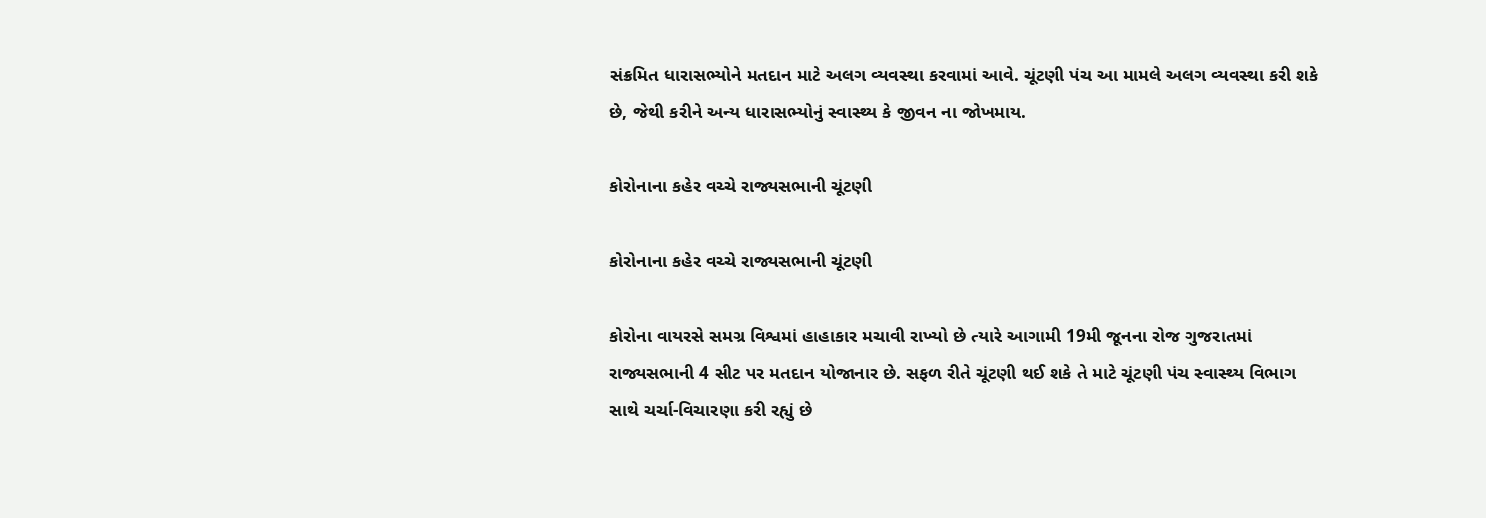સંક્રમિત ધારાસભ્યોને મતદાન માટે અલગ વ્યવસ્થા કરવામાં આવે. ચૂંટણી પંચ આ મામલે અલગ વ્યવસ્થા કરી શકે છે, જેથી કરીને અન્ય ધારાસભ્યોનું સ્વાસ્થ્ય કે જીવન ના જોખમાય.

કોરોનાના કહેર વચ્ચે રાજ્યસભાની ચૂંટણી

કોરોનાના કહેર વચ્ચે રાજ્યસભાની ચૂંટણી

કોરોના વાયરસે સમગ્ર વિશ્વમાં હાહાકાર મચાવી રાખ્યો છે ત્યારે આગામી 19મી જૂનના રોજ ગુજરાતમાં રાજ્યસભાની 4 સીટ પર મતદાન યોજાનાર છે. સફળ રીતે ચૂંટણી થઈ શકે તે માટે ચૂંટણી પંચ સ્વાસ્થ્ય વિભાગ સાથે ચર્ચા-વિચારણા કરી રહ્યું છે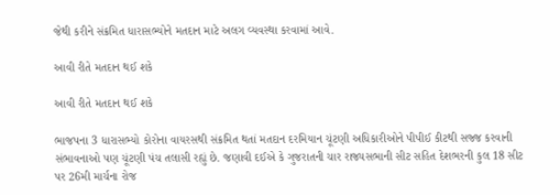જેથી કરીને સંક્રમિત ધારાસભ્યોને મતદાન માટે અલગ વ્યવસ્થા કરવામાં આવે.

આવી રીતે મતદાન થઈ શકે

આવી રીતે મતદાન થઈ શકે

ભાજપના 3 ધારાસભ્યો કોરોના વાયરસથી સંક્રમિત થતાં મતદાન દરમિયાન ચૂંટણી અધિકારીઓને પીપીઈ કીટથી સજ્જ કરવાની સંભાવનાઓ પણ ચૂંટણી પંચ તલાસી રહ્યું છે. જણાવી દઈએ કે ગુજરાતની ચાર રાજ્યસભાની સીટ સહિત દેશભરની કુલ 18 સીટ પર 26મી માર્ચના રોજ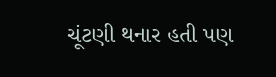ચૂંટણી થનાર હતી પણ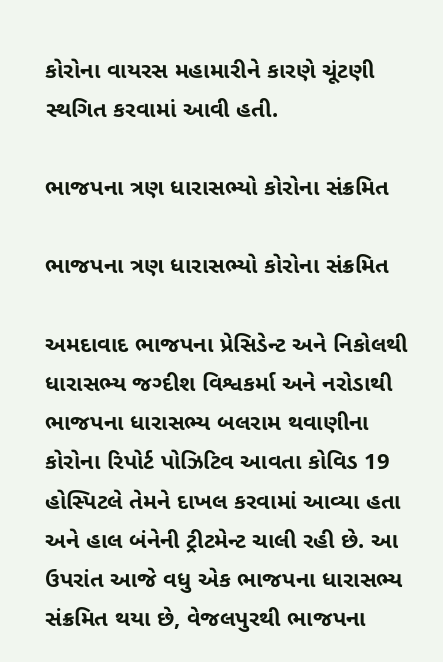કોરોના વાયરસ મહામારીને કારણે ચૂંટણી સ્થગિત કરવામાં આવી હતી.

ભાજપના ત્રણ ધારાસભ્યો કોરોના સંક્રમિત

ભાજપના ત્રણ ધારાસભ્યો કોરોના સંક્રમિત

અમદાવાદ ભાજપના પ્રેસિડેન્ટ અને નિકોલથી ધારાસભ્ય જગ્દીશ વિશ્વકર્મા અને નરોડાથી ભાજપના ધારાસભ્ય બલરામ થવાણીના કોરોના રિપોર્ટ પોઝિટિવ આવતા કોવિડ 19 હોસ્પિટલે તેમને દાખલ કરવામાં આવ્યા હતા અને હાલ બંનેની ટ્રીટમેન્ટ ચાલી રહી છે. આ ઉપરાંત આજે વધુ એક ભાજપના ધારાસભ્ય સંક્રમિત થયા છે, વેજલપુરથી ભાજપના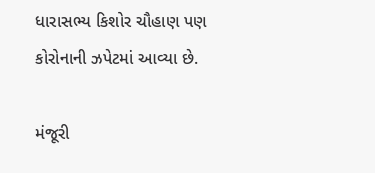ધારાસભ્ય કિશોર ચૌહાણ પણ કોરોનાની ઝપેટમાં આવ્યા છે.

મંજૂરી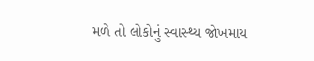મળે તો લોકોનું સ્વાસ્થ્ય જોખમાય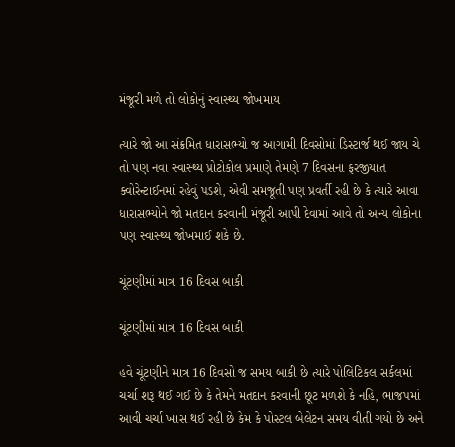મંજૂરી મળે તો લોકોનું સ્વાસ્થ્ય જોખમાય

ત્યારે જો આ સંક્રમિત ધારાસભ્યો જ આગામી દિવસોમાં ડિસ્ટાર્જ થઈ જાય ચે તો પણ નવા સ્વાસ્થ્ય પ્રોટોકોલ પ્રમાણે તેમણે 7 દિવસના ફરજીયાત ક્વોરેન્ટાઈનમાં રહેવું પડશે, એવી સમજૂતી પણ પ્રવર્તી રહી છે કે ત્યારે આવા ધારાસભ્યોને જો મતદાન કરવાની મંજૂરી આપી દેવામાં આવે તો અન્ય લોકોના પણ સ્વાસ્થ્ય જોખમાઈ શકે છે.

ચૂંટણીમાં માત્ર 16 દિવસ બાકી

ચૂંટણીમાં માત્ર 16 દિવસ બાકી

હવે ચૂંટણીને માત્ર 16 દિવસો જ સમય બાકી છે ત્યારે પોલિટિકલ સર્કલમાં ચર્ચા શરૂ થઈ ગઈ છે કે તેમને મતદાન કરવાની છૂટ મળશે કે નહિ, ભાજપમાં આવી ચર્ચા ખાસ થઈ રહી છે કેમ કે પોસ્ટલ બેલેટન સમય વીતી ગયો છે અને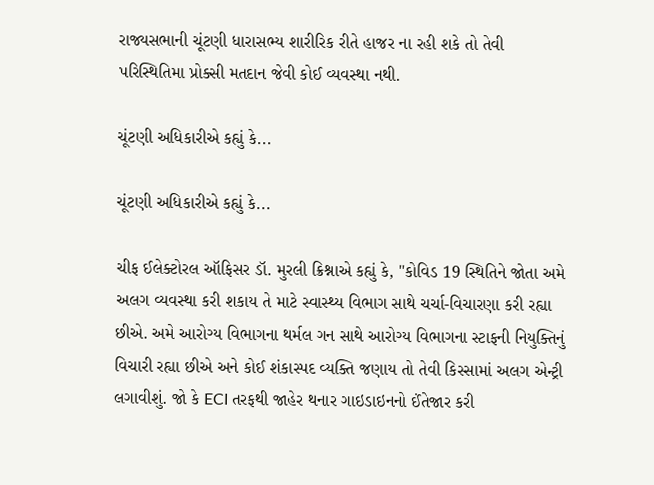રાજ્યસભાની ચૂંટણી ધારાસભ્ય શારીરિક રીતે હાજર ના રહી શકે તો તેવી પરિસ્થિતિમા પ્રોક્સી મતદાન જેવી કોઈ વ્યવસ્થા નથી.

ચૂંટણી અધિકારીએ કહ્યું કે...

ચૂંટણી અધિકારીએ કહ્યું કે...

ચીફ ઈલેક્ટોરલ ઑફિસર ડૉ. મુરલી ક્રિશ્નાએ કહ્યું કે, "કોવિડ 19 સ્થિતિને જોતા અમે અલગ વ્યવસ્થા કરી શકાય તે માટે સ્વાસ્થ્ય વિભાગ સાથે ચર્ચા-વિચારણા કરી રહ્યા છીએ. અમે આરોગ્ય વિભાગના થર્મલ ગન સાથે આરોગ્ય વિભાગના સ્ટાફની નિયુક્તિનું વિચારી રહ્યા છીએ અને કોઈ શંકાસ્પદ વ્યક્તિ જણાય તો તેવી કિસ્સામાં અલગ એન્ટ્રી લગાવીશું. જો કે ECI તરફથી જાહેર થનાર ગાઇડાઇનનો ઈંતેજાર કરી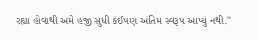રહ્યા હોવાથી અમે હજી સુધી કંઈપણ અંતિમ સ્વરૂપ આપ્યું નથી."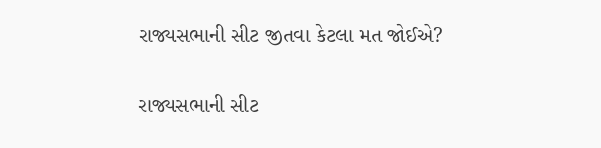રાજ્યસભાની સીટ જીતવા કેટલા મત જોઈએ?

રાજ્યસભાની સીટ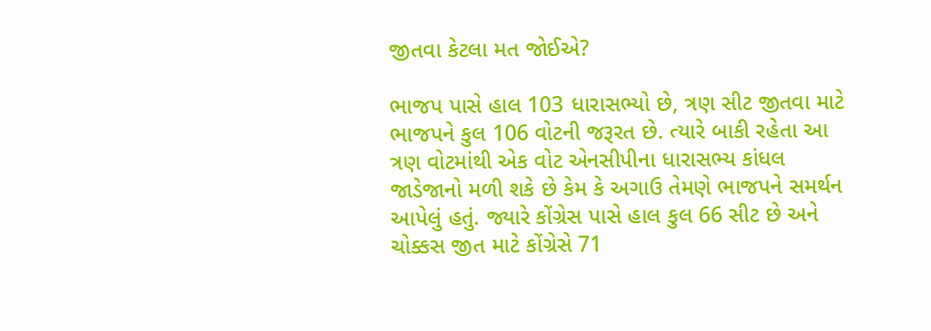જીતવા કેટલા મત જોઈએ?

ભાજપ પાસે હાલ 103 ધારાસભ્યો છે, ત્રણ સીટ જીતવા માટે ભાજપને કુલ 106 વોટની જરૂરત છે. ત્યારે બાકી રહેતા આ ત્રણ વોટમાંથી એક વોટ એનસીપીના ધારાસભ્ય કાંધલ જાડેજાનો મળી શકે છે કેમ કે અગાઉ તેમણે ભાજપને સમર્થન આપેલું હતું. જ્યારે કોંગ્રેસ પાસે હાલ કુલ 66 સીટ છે અને ચોક્કસ જીત માટે કોંગ્રેસે 71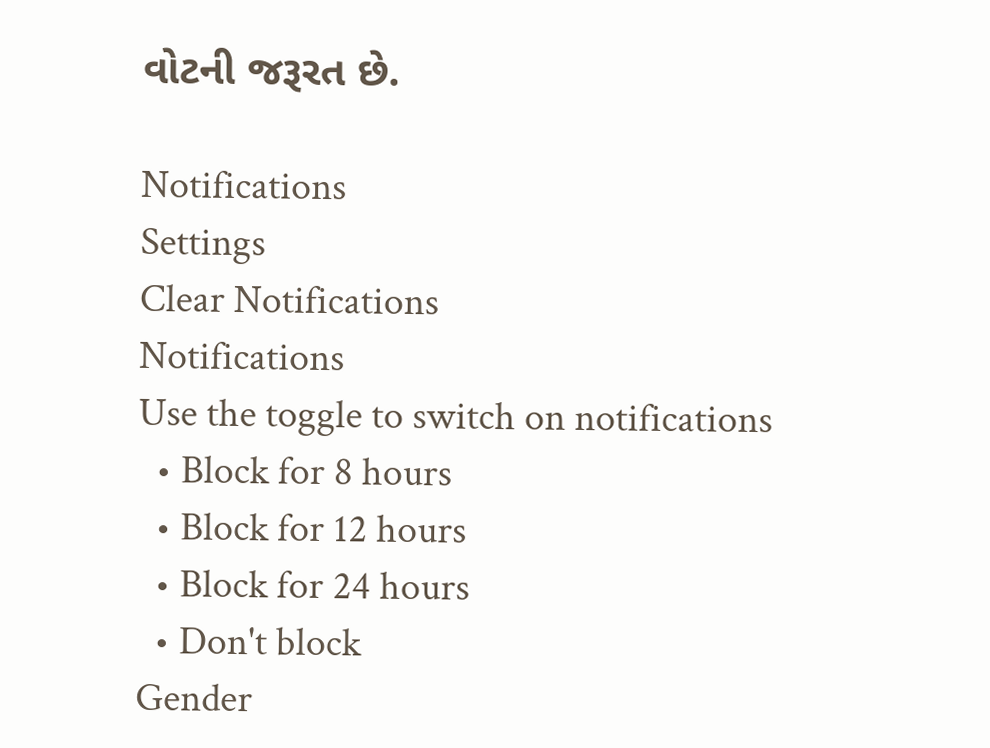વોટની જરૂરત છે.

Notifications
Settings
Clear Notifications
Notifications
Use the toggle to switch on notifications
  • Block for 8 hours
  • Block for 12 hours
  • Block for 24 hours
  • Don't block
Gender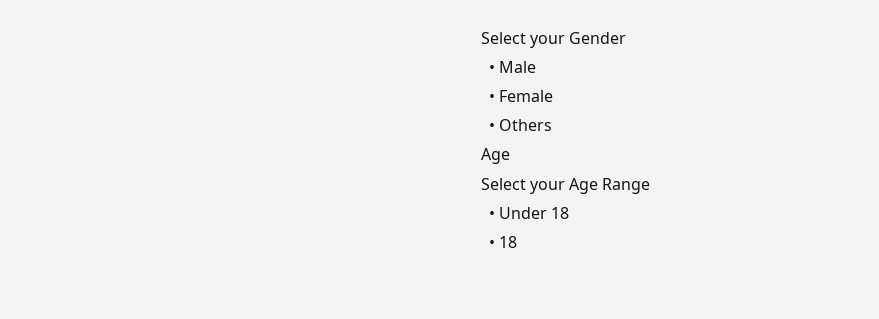Select your Gender
  • Male
  • Female
  • Others
Age
Select your Age Range
  • Under 18
  • 18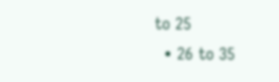to 25
  • 26 to 35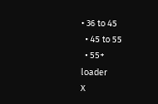• 36 to 45
  • 45 to 55
  • 55+
loader
X